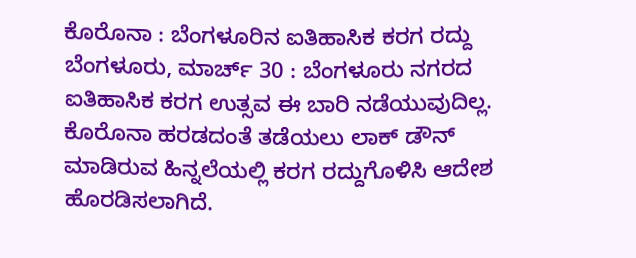ಕೊರೊನಾ : ಬೆಂಗಳೂರಿನ ಐತಿಹಾಸಿಕ ಕರಗ ರದ್ದು
ಬೆಂಗಳೂರು, ಮಾರ್ಚ್ 30 : ಬೆಂಗಳೂರು ನಗರದ ಐತಿಹಾಸಿಕ ಕರಗ ಉತ್ಸವ ಈ ಬಾರಿ ನಡೆಯುವುದಿಲ್ಲ. ಕೊರೊನಾ ಹರಡದಂತೆ ತಡೆಯಲು ಲಾಕ್ ಡೌನ್ ಮಾಡಿರುವ ಹಿನ್ನಲೆಯಲ್ಲಿ ಕರಗ ರದ್ದುಗೊಳಿಸಿ ಆದೇಶ ಹೊರಡಿಸಲಾಗಿದೆ.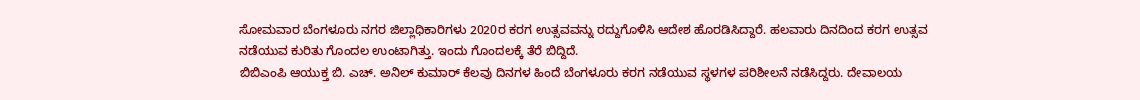ಸೋಮವಾರ ಬೆಂಗಳೂರು ನಗರ ಜಿಲ್ಲಾಧಿಕಾರಿಗಳು 2020ರ ಕರಗ ಉತ್ಸವವನ್ನು ರದ್ದುಗೊಳಿಸಿ ಆದೇಶ ಹೊರಡಿಸಿದ್ದಾರೆ. ಹಲವಾರು ದಿನದಿಂದ ಕರಗ ಉತ್ಸವ ನಡೆಯುವ ಕುರಿತು ಗೊಂದಲ ಉಂಟಾಗಿತ್ತು. ಇಂದು ಗೊಂದಲಕ್ಕೆ ತೆರೆ ಬಿದ್ದಿದೆ.
ಬಿಬಿಎಂಪಿ ಆಯುಕ್ತ ಬಿ. ಎಚ್. ಅನಿಲ್ ಕುಮಾರ್ ಕೆಲವು ದಿನಗಳ ಹಿಂದೆ ಬೆಂಗಳೂರು ಕರಗ ನಡೆಯುವ ಸ್ಥಳಗಳ ಪರಿಶೀಲನೆ ನಡೆಸಿದ್ದರು. ದೇವಾಲಯ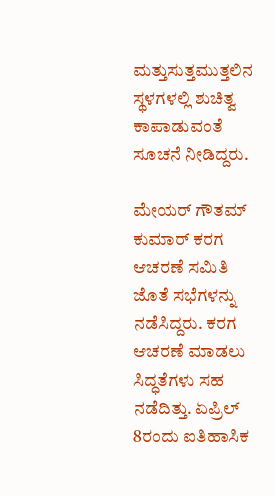ಮತ್ತುಸುತ್ತಮುತ್ತಲಿನ ಸ್ಥಳಗಳಲ್ಲಿ ಶುಚಿತ್ವ ಕಾಪಾಡುವಂತೆ ಸೂಚನೆ ನೀಡಿದ್ದರು.

ಮೇಯರ್ ಗೌತಮ್ ಕುಮಾರ್ ಕರಗ ಆಚರಣೆ ಸಮಿತಿ ಜೊತೆ ಸಭೆಗಳನ್ನು ನಡೆಸಿದ್ದರು. ಕರಗ ಆಚರಣೆ ಮಾಡಲು ಸಿದ್ಧತೆಗಳು ಸಹ ನಡೆದಿತ್ತು. ಏಪ್ರಿಲ್ 8ರಂದು ಐತಿಹಾಸಿಕ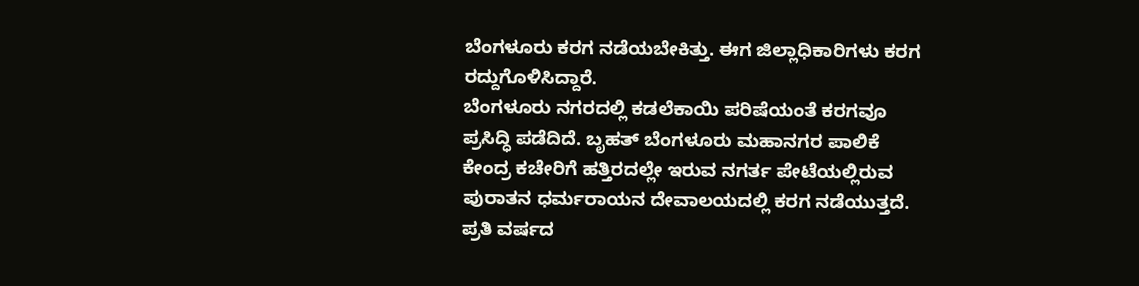ಬೆಂಗಳೂರು ಕರಗ ನಡೆಯಬೇಕಿತ್ತು. ಈಗ ಜಿಲ್ಲಾಧಿಕಾರಿಗಳು ಕರಗ ರದ್ದುಗೊಳಿಸಿದ್ದಾರೆ.
ಬೆಂಗಳೂರು ನಗರದಲ್ಲಿ ಕಡಲೆಕಾಯಿ ಪರಿಷೆಯಂತೆ ಕರಗವೂ ಪ್ರಸಿದ್ಧಿ ಪಡೆದಿದೆ. ಬೃಹತ್ ಬೆಂಗಳೂರು ಮಹಾನಗರ ಪಾಲಿಕೆ ಕೇಂದ್ರ ಕಚೇರಿಗೆ ಹತ್ತಿರದಲ್ಲೇ ಇರುವ ನಗರ್ತ ಪೇಟೆಯಲ್ಲಿರುವ ಪುರಾತನ ಧರ್ಮರಾಯನ ದೇವಾಲಯದಲ್ಲಿ ಕರಗ ನಡೆಯುತ್ತದೆ.
ಪ್ರತಿ ವರ್ಷದ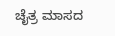ಚೈತ್ರ ಮಾಸದ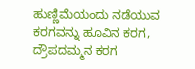ಹುಣ್ಣಿಮೆಯಂದು ನಡೆಯುವ ಕರಗವನ್ನು ಹೂವಿನ ಕರಗ, ದ್ರೌಪದಮ್ಮನ ಕರಗ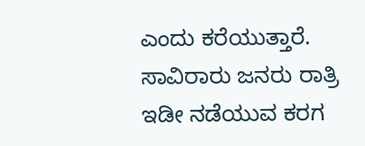ಎಂದು ಕರೆಯುತ್ತಾರೆ. ಸಾವಿರಾರು ಜನರು ರಾತ್ರಿ ಇಡೀ ನಡೆಯುವ ಕರಗ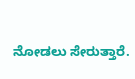ನೋಡಲು ಸೇರುತ್ತಾರೆ.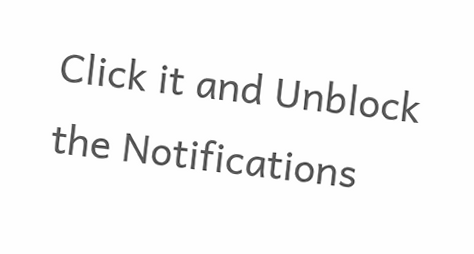Click it and Unblock the Notifications